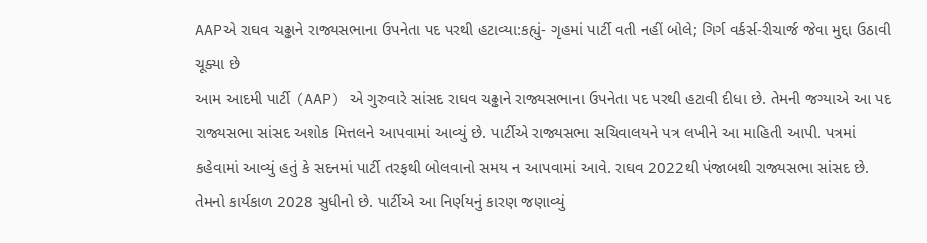AAPએ રાઘવ ચઢ્ઢાને રાજ્યસભાના ઉપનેતા પદ પરથી હટાવ્યા:કહ્યું- ગૃહમાં પાર્ટી વતી નહીં બોલે; ગિર્ગ વર્કર્સ-રીચાર્જ જેવા મુદ્દા ઉઠાવી ચૂક્યા છે
આમ આદમી પાર્ટી (AAP) એ ગુરુવારે સાંસદ રાઘવ ચઢ્ઢાને રાજ્યસભાના ઉપનેતા પદ પરથી હટાવી દીધા છે. તેમની જગ્યાએ આ પદ રાજ્યસભા સાંસદ અશોક મિત્તલને આપવામાં આવ્યું છે. પાર્ટીએ રાજ્યસભા સચિવાલયને પત્ર લખીને આ માહિતી આપી. પત્રમાં કહેવામાં આવ્યું હતું કે સદનમાં પાર્ટી તરફથી બોલવાનો સમય ન આપવામાં આવે. રાઘવ 2022થી પંજાબથી રાજ્યસભા સાંસદ છે. તેમનો કાર્યકાળ 2028 સુધીનો છે. પાર્ટીએ આ નિર્ણયનું કારણ જણાવ્યું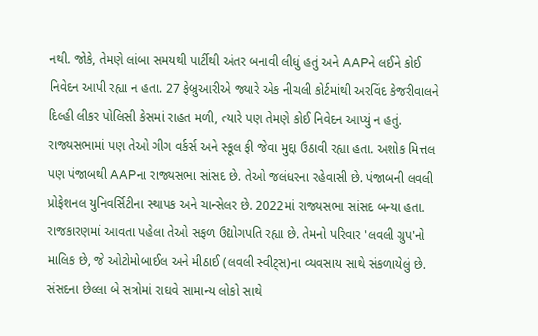નથી. જોકે, તેમણે લાંબા સમયથી પાર્ટીથી અંતર બનાવી લીધું હતું અને AAPને લઈને કોઈ નિવેદન આપી રહ્યા ન હતા. 27 ફેબ્રુઆરીએ જ્યારે એક નીચલી કોર્ટમાંથી અરવિંદ કેજરીવાલને દિલ્હી લીકર પોલિસી કેસમાં રાહત મળી, ત્યારે પણ તેમણે કોઈ નિવેદન આપ્યું ન હતું. રાજ્યસભામાં પણ તેઓ ગીગ વર્કર્સ અને સ્કૂલ ફી જેવા મુદ્દા ઉઠાવી રહ્યા હતા. અશોક મિત્તલ પણ પંજાબથી AAPના રાજ્યસભા સાંસદ છે. તેઓ જલંધરના રહેવાસી છે. પંજાબની લવલી પ્રોફેશનલ યુનિવર્સિટીના સ્થાપક અને ચાન્સેલર છે. 2022માં રાજ્યસભા સાંસદ બન્યા હતા. રાજકારણમાં આવતા પહેલા તેઓ સફળ ઉદ્યોગપતિ રહ્યા છે. તેમનો પરિવાર 'લવલી ગ્રુપ'નો માલિક છે, જે ઓટોમોબાઈલ અને મીઠાઈ (લવલી સ્વીટ્સ)ના વ્યવસાય સાથે સંકળાયેલું છે. સંસદના છેલ્લા બે સત્રોમાં રાઘવે સામાન્ય લોકો સાથે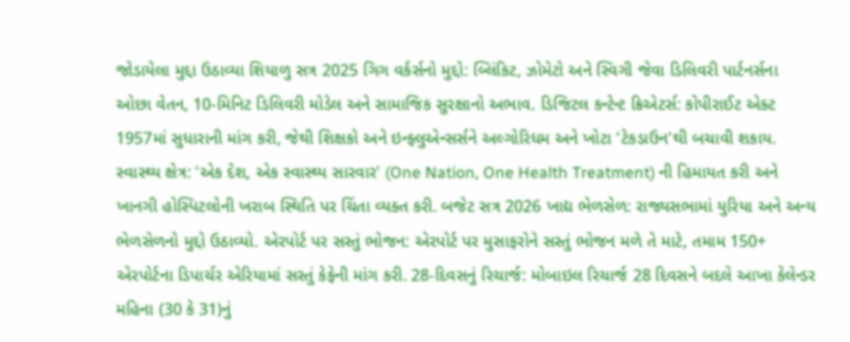જોડાયેલા મુદ્દા ઉઠાવ્યા શિયાળુ સત્ર 2025 ગિગ વર્કર્સનો મુદ્દો: બ્લિંકિટ, ઝોમેટો અને સ્વિગી જેવા ડિલિવરી પાર્ટનર્સના ઓછા વેતન, 10-મિનિટ ડિલિવરી મોડેલ અને સામાજિક સુરક્ષાનો અભાવ. ડિજિટલ કન્ટેન્ટ ક્રિએટર્સ: કોપીરાઈટ એક્ટ 1957માં સુધારાની માંગ કરી, જેથી શિક્ષકો અને ઇન્ફ્લુએન્સર્સને અલ્ગોરિધમ અને ખોટા 'ટેકડાઉન'થી બચાવી શકાય. સ્વાસ્થ્ય ક્ષેત્ર: 'એક દેશ, એક સ્વાસ્થ્ય સારવાર' (One Nation, One Health Treatment) ની હિમાયત કરી અને ખાનગી હોસ્પિટલોની ખરાબ સ્થિતિ પર ચિંતા વ્યક્ત કરી. બજેટ સત્ર 2026 ખાદ્ય ભેળસેળ: રાજ્યસભામાં યુરિયા અને અન્ય ભેળસેળનો મુદ્દો ઉઠાવ્યો. એરપોર્ટ પર સસ્તું ભોજન: એરપોર્ટ પર મુસાફરોને સસ્તું ભોજન મળે તે માટે, તમામ 150+ એરપોર્ટના ડિપાર્ચર એરિયામાં સસ્તું કેફેની માંગ કરી. 28-દિવસનું રિચાર્જ: મોબાઇલ રિચાર્જ 28 દિવસને બદલે આખા કેલેન્ડર મહિના (30 કે 31)નું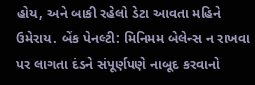હોય, અને બાકી રહેલો ડેટા આવતા મહિને ઉમેરાય. બેંક પેનલ્ટી: મિનિમમ બેલેન્સ ન રાખવા પર લાગતા દંડને સંપૂર્ણપણે નાબૂદ કરવાનો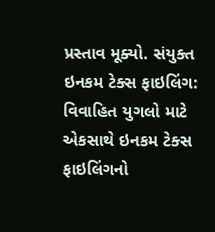પ્રસ્તાવ મૂક્યો. સંયુક્ત ઇનકમ ટેક્સ ફાઇલિંગ: વિવાહિત યુગલો માટે એકસાથે ઇનકમ ટેક્સ ફાઇલિંગનો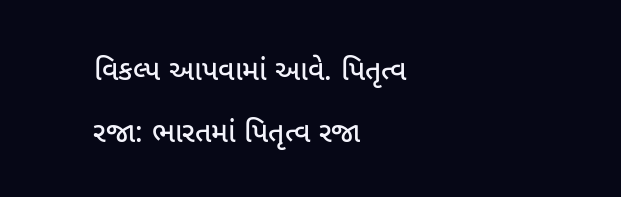વિકલ્પ આપવામાં આવે. પિતૃત્વ રજા: ભારતમાં પિતૃત્વ રજા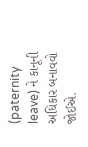(paternity leave) ને કાનૂની અધિકાર બનાવવો જોઈએ.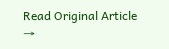Read Original Article →